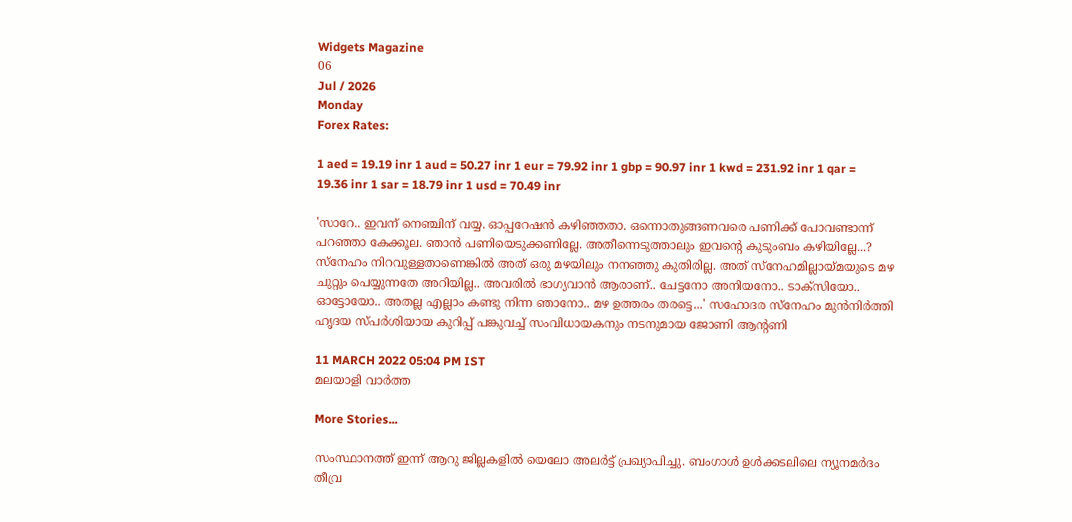Widgets Magazine
06
Jul / 2026
Monday
Forex Rates:

1 aed = 19.19 inr 1 aud = 50.27 inr 1 eur = 79.92 inr 1 gbp = 90.97 inr 1 kwd = 231.92 inr 1 qar = 19.36 inr 1 sar = 18.79 inr 1 usd = 70.49 inr

'സാറേ.. ഇവന് നെഞ്ചിന് വയ്യ. ഓപ്പറേഷന്‍ കഴിഞ്ഞതാ. ഒന്നൊതുങ്ങണവരെ പണിക്ക് പോവണ്ടാന്ന് പറഞ്ഞാ കേക്കൂല. ഞാന്‍ പണിയെടുക്കണില്ലേ. അതീന്നെടുത്താലും ഇവന്‍റെ കുടുംബം കഴിയില്ലേ...? സ്‌നേഹം നിറവുള്ളതാണെങ്കില്‍ അത് ഒരു മഴയിലും നനഞ്ഞു കുതിരില്ല. അത് സ്‌നേഹമില്ലായ്മയുടെ മഴ ചുറ്റും പെയ്യുന്നതേ അറിയില്ല.. അവരില്‍ ഭാഗ്യവാന്‍ ആരാണ്.. ചേട്ടനോ അനിയനോ.. ടാക്‌സിയോ.. ഓട്ടോയോ.. അതല്ല എല്ലാം കണ്ടു നിന്ന ഞാനോ.. മഴ ഉത്തരം തരട്ടെ...' സഹോദര സ്നേഹം മുൻനിർത്തി ഹൃദയ സ്പർശിയായ കുറിപ്പ് പങ്കുവച്ച് സംവിധായകനും നടനുമായ ജോണി ആന്റണി

11 MARCH 2022 05:04 PM IST
മലയാളി വാര്‍ത്ത

More Stories...

സംസ്ഥാനത്ത് ഇന്ന് ആറു ജില്ലകളില്‍ യെലോ അലര്‍ട്ട് പ്രഖ്യാപിച്ചു. ബംഗാള്‍ ഉള്‍ക്കടലിലെ ന്യൂനമര്‍ദം തീവ്ര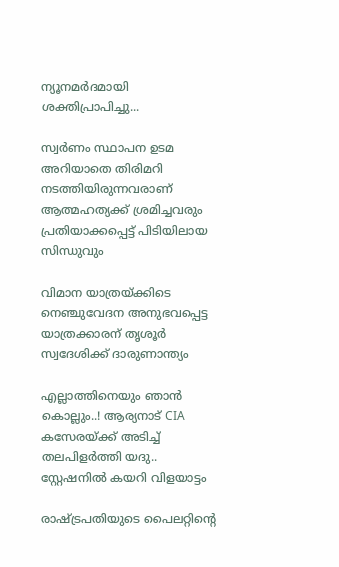ന്യൂനമര്‍ദമായി ശക്തിപ്രാപിച്ചു...

സ്വര്‍ണം സ്ഥാപന ഉടമ അറിയാതെ തിരിമറി നടത്തിയിരുന്നവരാണ് ആത്മഹത്യക്ക് ശ്രമിച്ചവരും പ്രതിയാക്കപ്പെട്ട് പിടിയിലായ സിന്ധുവും

വിമാന യാത്രയ്ക്കിടെ നെഞ്ചുവേദന അനുഭവപ്പെട്ട യാത്രക്കാരന് തൃശൂര്‍ സ്വദേശിക്ക് ദാരുണാന്ത്യം

എല്ലാത്തിനെയും ഞാൻ കൊല്ലും..! ആര്യനാട് CIA കസേരയ്ക്ക് അടിച്ച് തലപിളർത്തി യദു.. സ്റ്റേഷനിൽ കയറി വിളയാട്ടം

രാഷ്ട്രപതിയുടെ പൈലറ്റിന്റെ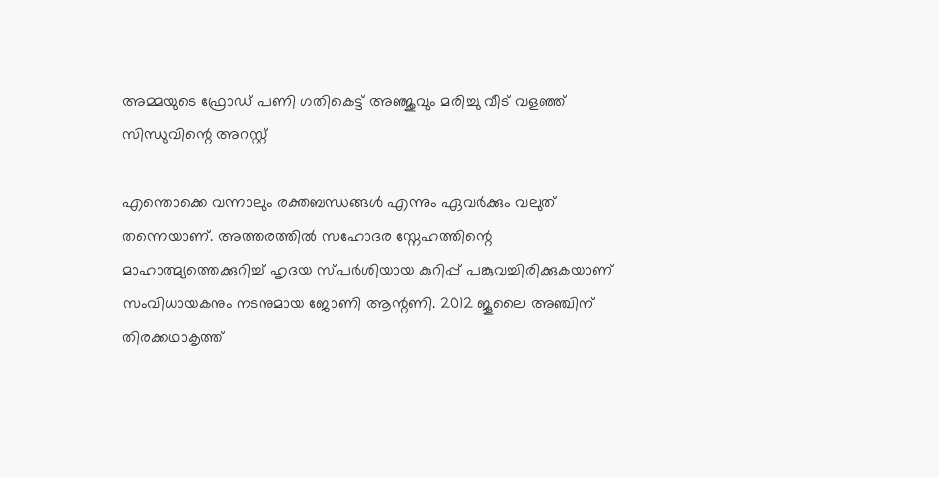അമ്മയുടെ ഫ്രോഡ് പണി ഗതികെട്ട് അഞ്ജുവും മരിച്ചു വീട് വളഞ്ഞ് സിന്ധുവിന്റെ അറസ്റ്റ്

എന്തൊക്കെ വന്നാലും രക്തബന്ധങ്ങൾ എന്നും ഏവർക്കും വലുത് തന്നെയാണ്. അത്തരത്തിൽ സഹോദര സ്നേഹത്തിന്റെ മാഹാത്മ്യത്തെക്കുറിച്ച് ഹൃദയ സ്പർശിയായ കുറിപ്പ് പങ്കുവച്ചിരിക്കുകയാണ് സംവിധായകനും നടനുമായ ജോണി ആന്റണി. 2012 ജൂലൈ അഞ്ചിന് തിരക്കഥാകൃത്ത്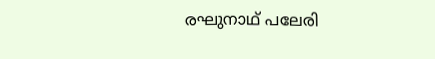രഘുനാഥ് പലേരി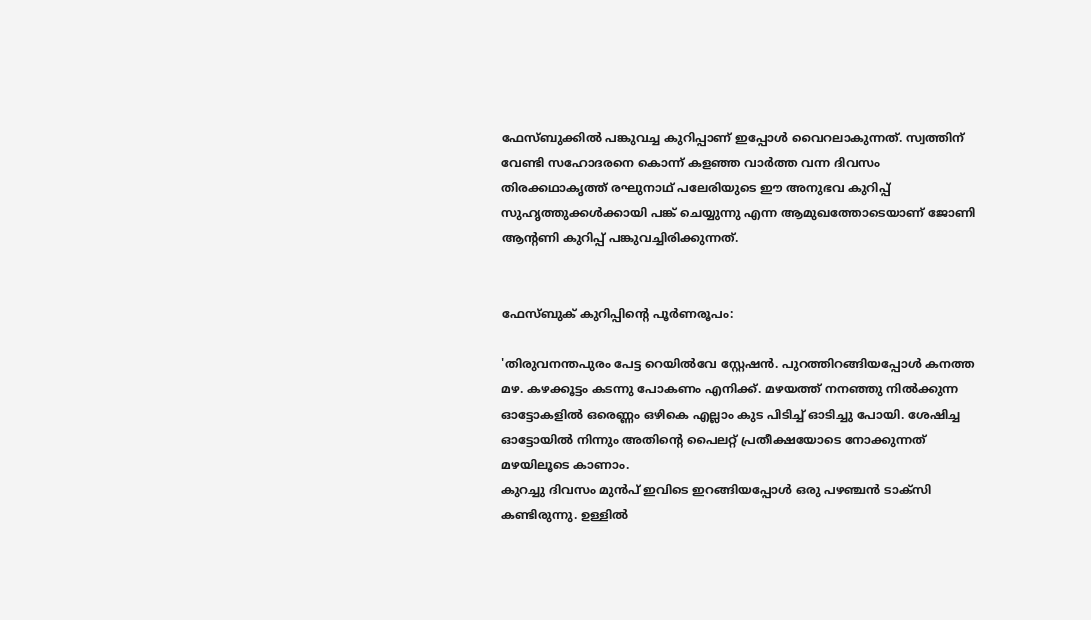ഫേസ്ബുക്കിൽ പങ്കുവച്ച കുറിപ്പാണ് ഇപ്പോൾ വൈറലാകുന്നത്. സ്വത്തിന് വേണ്ടി സഹോദരനെ കൊന്ന് കളഞ്ഞ വാർത്ത വന്ന ദിവസം തിരക്കഥാകൃത്ത് രഘുനാഥ് പലേരിയുടെ ഈ അനുഭവ കുറിപ്പ് സുഹൃത്തുക്കൾക്കായി പങ്ക് ചെയ്യുന്നു എന്ന ആമുഖത്തോടെയാണ് ജോണി ആന്റണി കുറിപ്പ് പങ്കുവച്ചിരിക്കുന്നത്.


ഫേസ്ബുക് കുറിപ്പിന്റെ പൂർണരൂപം:

'തിരുവനന്തപുരം പേട്ട റെയില്‍വേ സ്റ്റേഷന്‍. പുറത്തിറങ്ങിയപ്പോള്‍ കനത്ത മഴ. കഴക്കൂട്ടം കടന്നു പോകണം എനിക്ക്. മഴയത്ത് നനഞ്ഞു നില്‍ക്കുന്ന ഓട്ടോകളില്‍ ഒരെണ്ണം ഒഴികെ എല്ലാം കുട പിടിച്ച് ഓടിച്ചു പോയി. ശേഷിച്ച ഓട്ടോയില്‍ നിന്നും അതിന്‍റെ പൈലറ്റ് പ്രതീക്ഷയോടെ നോക്കുന്നത് മഴയിലൂടെ കാണാം.
കുറച്ചു ദിവസം മുന്‍പ് ഇവിടെ ഇറങ്ങിയപ്പോള്‍ ഒരു പഴഞ്ചന്‍ ടാക്‌സി കണ്ടിരുന്നു. ഉള്ളില്‍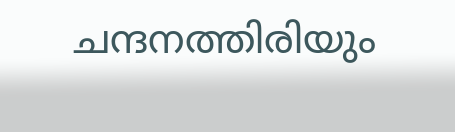ചന്ദനത്തിരിയും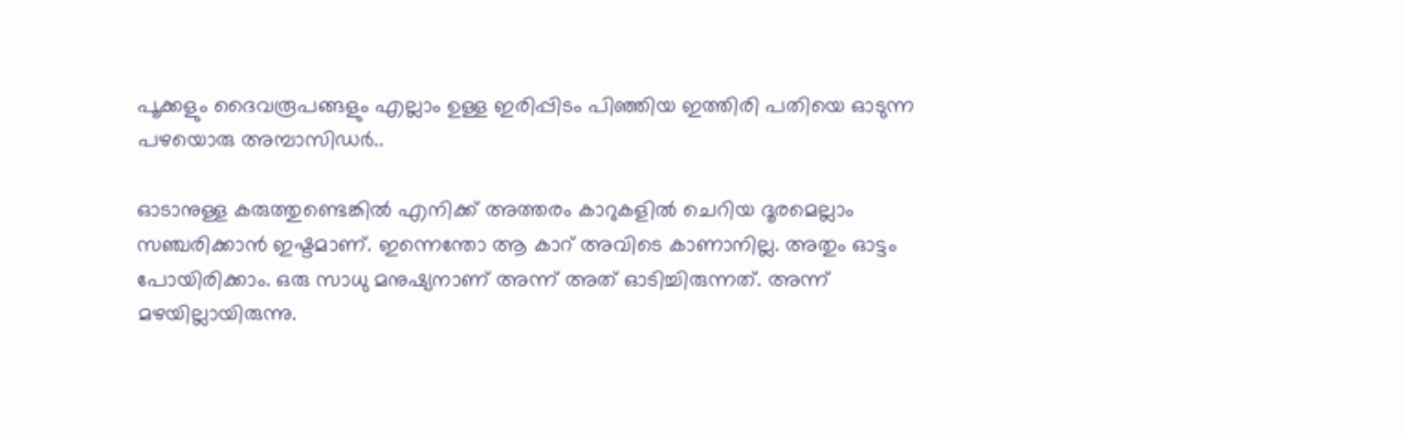പൂക്കളും ദൈവരൂപങ്ങളും എല്ലാം ഉള്ള ഇരിപ്പിടം പിഞ്ഞിയ ഇത്തിരി പതിയെ ഓടുന്ന പഴയൊരു അമ്പാസിഡര്‍..

ഓടാനുള്ള കരുത്തുണ്ടെങ്കില്‍ എനിക്ക് അത്തരം കാറുകളില്‍ ചെറിയ ദൂരമെല്ലാം സഞ്ചരിക്കാന്‍ ഇഷ്ടമാണ്. ഇന്നെന്തോ ആ കാറ് അവിടെ കാണാനില്ല. അതും ഓട്ടം പോയിരിക്കാം. ഒരു സാധു മനുഷ്യനാണ് അന്ന് അത് ഓടിച്ചിരുന്നത്. അന്ന് മഴയില്ലായിരുന്നു.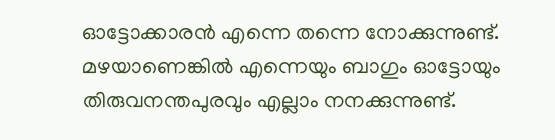ഓട്ടോക്കാരന്‍ എന്നെ തന്നെ നോക്കുന്നുണ്ട്. മഴയാണെങ്കില്‍ എന്നെയും ബാഗും ഓട്ടോയും തിരുവനന്തപുരവും എല്ലാം നനക്കുന്നുണ്ട്.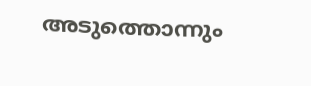അടുത്തൊന്നും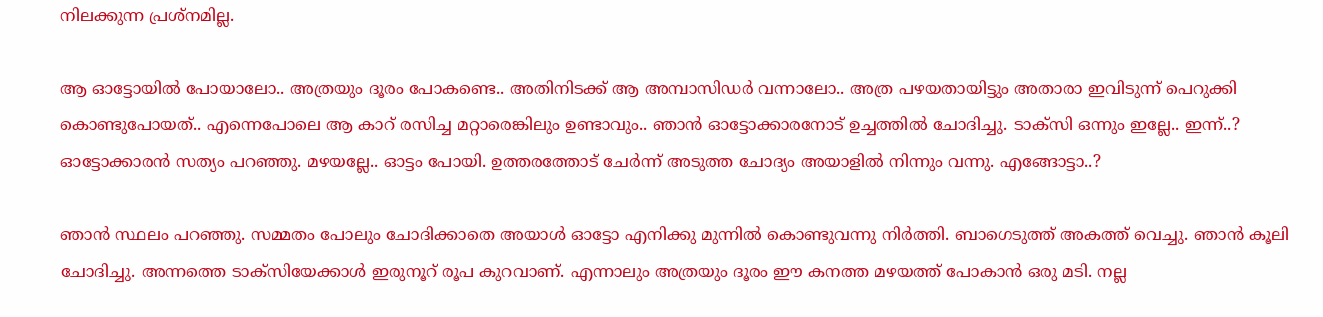നിലക്കുന്ന പ്രശ്‌നമില്ല.

ആ ഓട്ടോയില്‍ പോയാലോ.. അത്രയും ദൂരം പോകണ്ടെ.. അതിനിടക്ക് ആ അമ്പാസിഡര്‍ വന്നാലോ.. അത്ര പഴയതായിട്ടും അതാരാ ഇവിടുന്ന് പെറുക്കി കൊണ്ടുപോയത്.. എന്നെപോലെ ആ കാറ് രസിച്ച മറ്റാരെങ്കിലും ഉണ്ടാവും.. ഞാന്‍ ഓട്ടോക്കാരനോട് ഉച്ചത്തില്‍ ചോദിച്ചു. ടാക്‌സി ഒന്നും ഇല്ലേ.. ഇന്ന്..? ഓട്ടോക്കാരന്‍ സത്യം പറഞ്ഞു. മഴയല്ലേ.. ഓട്ടം പോയി. ഉത്തരത്തോട് ചേര്‍ന്ന് അടുത്ത ചോദ്യം അയാളില്‍ നിന്നും വന്നു. എങ്ങോട്ടാ..?

ഞാന്‍ സ്ഥലം പറഞ്ഞു. സമ്മതം പോലും ചോദിക്കാതെ അയാള്‍ ഓട്ടോ എനിക്കു മുന്നില്‍ കൊണ്ടുവന്നു നിര്‍ത്തി. ബാഗെടുത്ത് അകത്ത് വെച്ചു. ഞാന്‍ കൂലി ചോദിച്ചു. അന്നത്തെ ടാക്‌സിയേക്കാള്‍ ഇരുനൂറ് രൂപ കുറവാണ്. എന്നാലും അത്രയും ദൂരം ഈ കനത്ത മഴയത്ത് പോകാന്‍ ഒരു മടി. നല്ല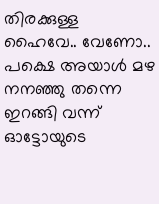തിരക്കുള്ള ഹൈവേ.. വേണോ.. പക്ഷെ അയാള്‍ മഴ നനഞ്ഞു തന്നെ ഇറങ്ങി വന്ന് ഓട്ടോയുടെ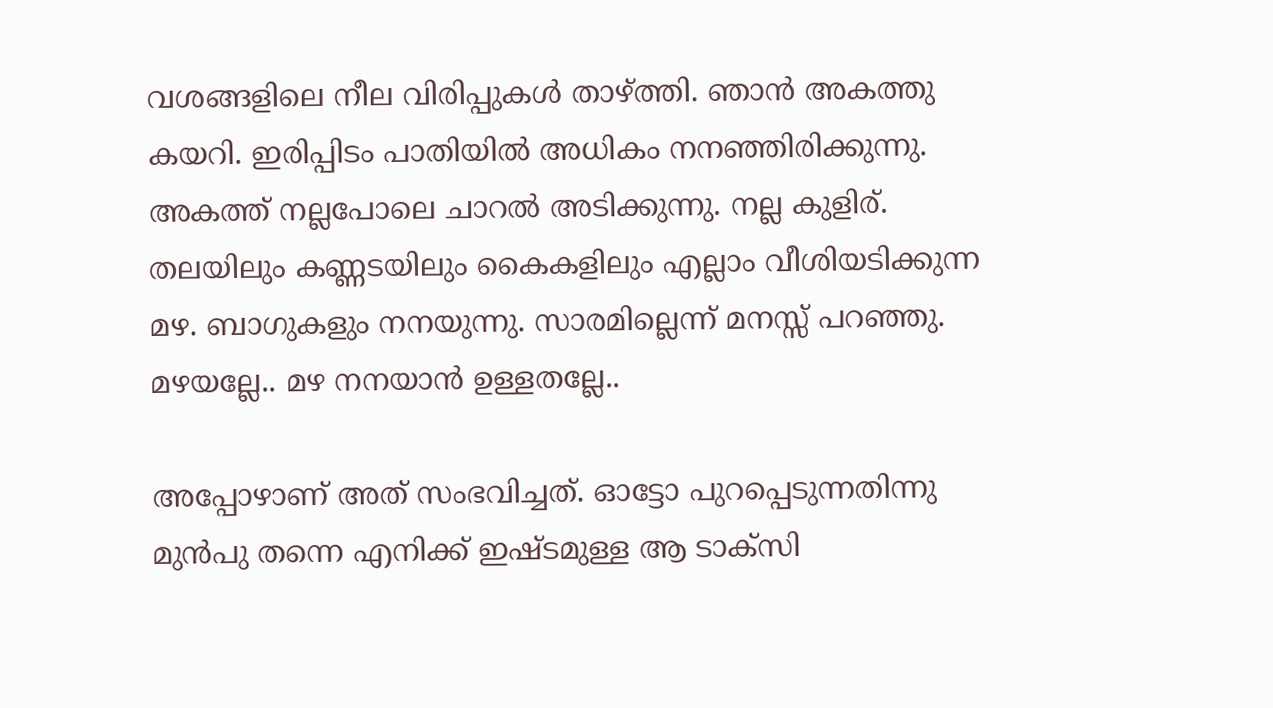വശങ്ങളിലെ നീല വിരിപ്പുകള്‍ താഴ്ത്തി. ഞാന്‍ അകത്തു കയറി. ഇരിപ്പിടം പാതിയില്‍ അധികം നനഞ്ഞിരിക്കുന്നു. അകത്ത് നല്ലപോലെ ചാറല്‍ അടിക്കുന്നു. നല്ല കുളിര്. തലയിലും കണ്ണടയിലും കൈകളിലും എല്ലാം വീശിയടിക്കുന്ന മഴ. ബാഗുകളും നനയുന്നു. സാരമില്ലെന്ന് മനസ്സ് പറഞ്ഞു. മഴയല്ലേ.. മഴ നനയാന്‍ ഉള്ളതല്ലേ..

അപ്പോഴാണ് അത് സംഭവിച്ചത്. ഓട്ടോ പുറപ്പെടുന്നതിന്നു മുന്‍പു തന്നെ എനിക്ക് ഇഷ്ടമുള്ള ആ ടാക്‌സി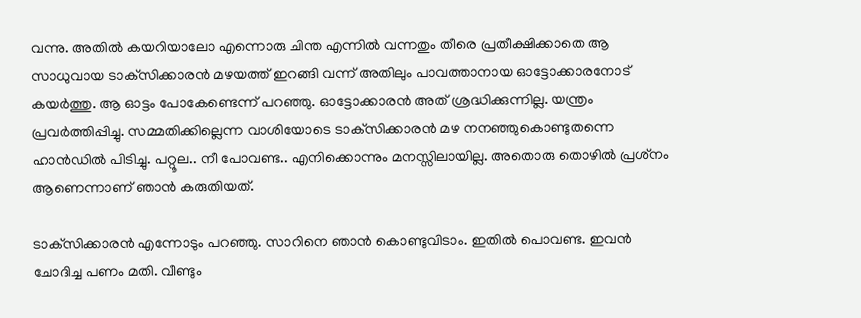വന്നു. അതില്‍ കയറിയാലോ എന്നൊരു ചിന്ത എന്നില്‍ വന്നതും തീരെ പ്രതീക്ഷിക്കാതെ ആ സാധുവായ ടാക്‌സിക്കാരന്‍ മഴയത്ത് ഇറങ്ങി വന്ന് അതിലും പാവത്താനായ ഓട്ടോക്കാരനോട് കയര്‍ത്തു. ആ ഓട്ടം പോകേണ്ടെന്ന് പറഞ്ഞു. ഓട്ടോക്കാരന്‍ അത് ശ്രദ്ധിക്കുന്നില്ല. യന്ത്രം പ്രവര്‍ത്തിപ്പിച്ചു. സമ്മതിക്കില്ലെന്ന വാശിയോടെ ടാക്‌സിക്കാരന്‍ മഴ നനഞ്ഞുകൊണ്ടുതന്നെ ഹാന്‍ഡില്‍ പിടിച്ചു. പറ്റൂല.. നീ പോവണ്ട.. എനിക്കൊന്നും മനസ്സിലായില്ല. അതൊരു തൊഴില്‍ പ്രശ്‌നം ആണെന്നാണ് ഞാന്‍ കരുതിയത്.

ടാക്‌സിക്കാരന്‍ എന്നോടും പറഞ്ഞു. സാറിനെ ഞാന്‍ കൊണ്ടുവിടാം. ഇതില്‍ പൊവണ്ട. ഇവന്‍ ചോദിച്ച പണം മതി. വീണ്ടും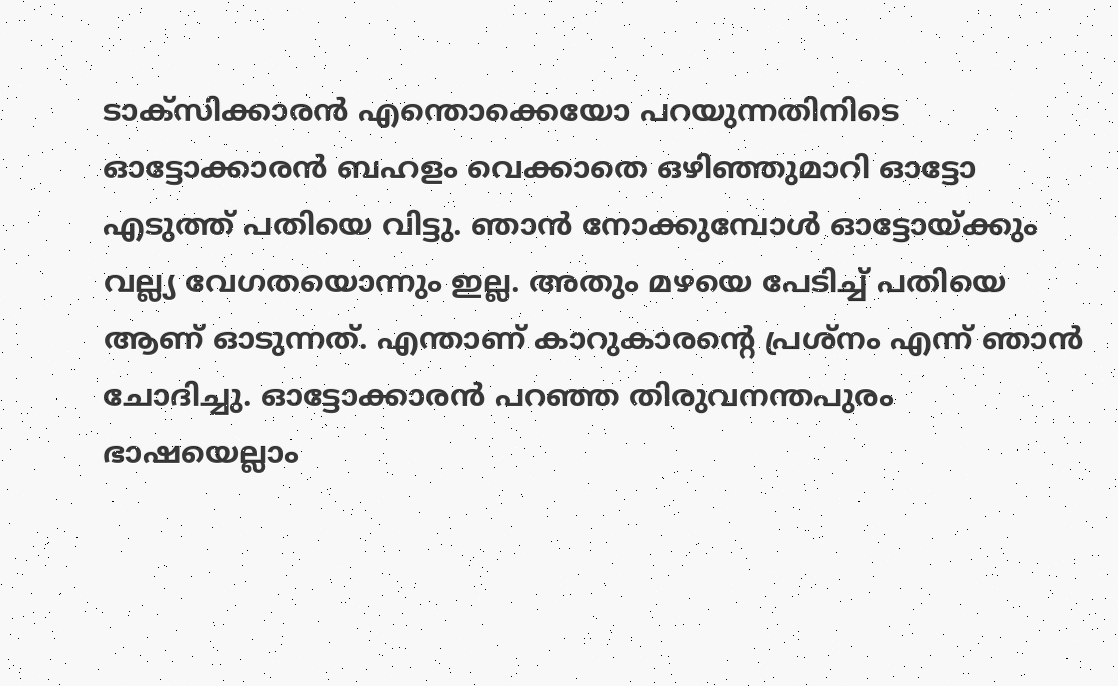ടാക്‌സിക്കാരന്‍ എന്തൊക്കെയോ പറയുന്നതിനിടെ ഓട്ടോക്കാരന്‍ ബഹളം വെക്കാതെ ഒഴിഞ്ഞുമാറി ഓട്ടോ എടുത്ത് പതിയെ വിട്ടു. ഞാന്‍ നോക്കുമ്പോള്‍ ഓട്ടോയ്ക്കും വല്ല്യ വേഗതയൊന്നും ഇല്ല. അതും മഴയെ പേടിച്ച് പതിയെ ആണ് ഓടുന്നത്. എന്താണ് കാറുകാരന്‍റെ പ്രശ്‌നം എന്ന് ഞാന്‍ ചോദിച്ചു. ഓട്ടോക്കാരന്‍ പറഞ്ഞ തിരുവനന്തപുരം ഭാഷയെല്ലാം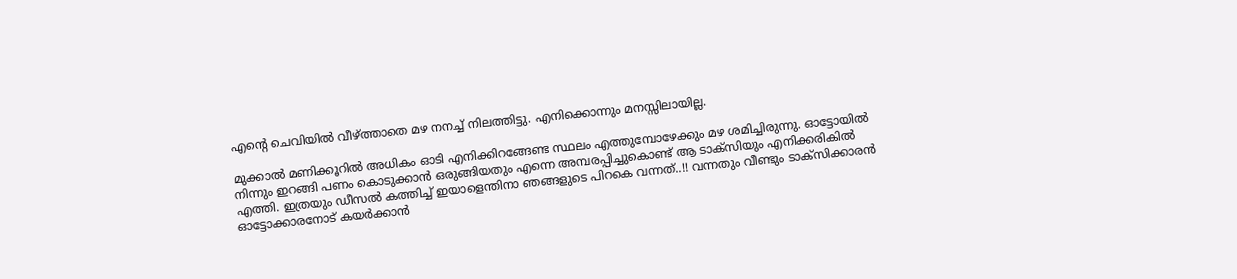എന്‍റെ ചെവിയില്‍ വീഴ്ത്താതെ മഴ നനച്ച് നിലത്തിട്ടു. എനിക്കൊന്നും മനസ്സിലായില്ല.

മുക്കാല്‍ മണിക്കൂറില്‍ അധികം ഓടി എനിക്കിറങ്ങേണ്ട സ്ഥലം എത്തുമ്പോഴേക്കും മഴ ശമിച്ചിരുന്നു. ഓട്ടോയില്‍ നിന്നും ഇറങ്ങി പണം കൊടുക്കാന്‍ ഒരുങ്ങിയതും എന്നെ അമ്പരപ്പിച്ചുകൊണ്ട് ആ ടാക്‌സിയും എനിക്കരികില്‍ എത്തി. ഇത്രയും ഡീസല്‍ കത്തിച്ച് ഇയാളെന്തിനാ ഞങ്ങളുടെ പിറകെ വന്നത്..!! വന്നതും വീണ്ടും ടാക്‌സിക്കാരന്‍ ഓട്ടോക്കാരനോട് കയര്‍ക്കാന്‍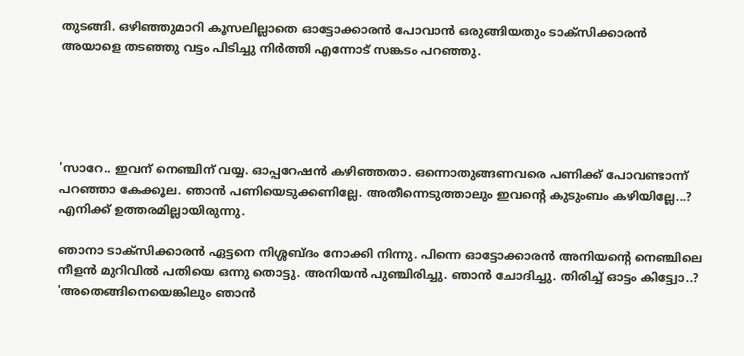തുടങ്ങി. ഒഴിഞ്ഞുമാറി കൂസലില്ലാതെ ഓട്ടോക്കാരന്‍ പോവാന്‍ ഒരുങ്ങിയതും ടാക്‌സിക്കാരന്‍ അയാളെ തടഞ്ഞു വട്ടം പിടിച്ചു നിര്‍ത്തി എന്നോട് സങ്കടം പറഞ്ഞു.





'സാറേ.. ഇവന് നെഞ്ചിന് വയ്യ. ഓപ്പറേഷന്‍ കഴിഞ്ഞതാ. ഒന്നൊതുങ്ങണവരെ പണിക്ക് പോവണ്ടാന്ന് പറഞ്ഞാ കേക്കൂല. ഞാന്‍ പണിയെടുക്കണില്ലേ. അതീന്നെടുത്താലും ഇവന്‍റെ കുടുംബം കഴിയില്ലേ...? എനിക്ക് ഉത്തരമില്ലായിരുന്നു.

ഞാനാ ടാക്‌സിക്കാരന്‍ ഏട്ടനെ നിശ്ശബ്ദം നോക്കി നിന്നു. പിന്നെ ഓട്ടോക്കാരന്‍ അനിയന്‍റെ നെഞ്ചിലെ നീളന്‍ മുറിവില്‍ പതിയെ ഒന്നു തൊട്ടു. അനിയന്‍ പുഞ്ചിരിച്ചു. ഞാന്‍ ചോദിച്ചു. തിരിച്ച് ഓട്ടം കിട്ട്വോ..? 'അതെങ്ങിനെയെങ്കിലും ഞാന്‍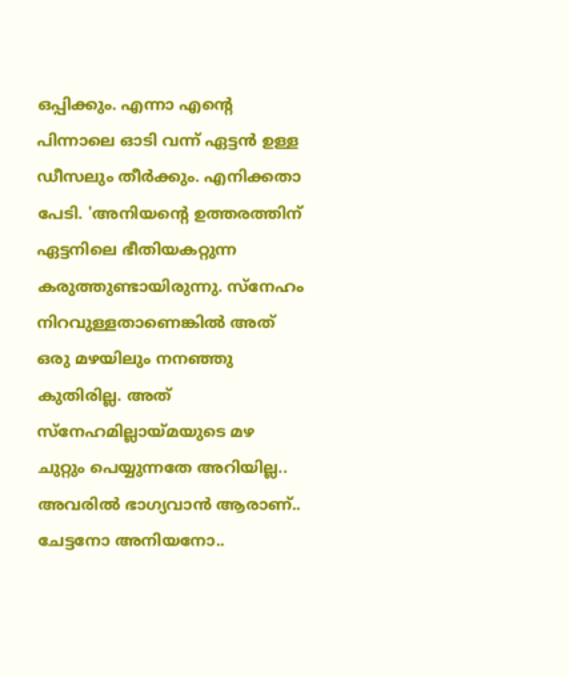ഒപ്പിക്കും. എന്നാ എന്‍റെ പിന്നാലെ ഓടി വന്ന് ഏട്ടന്‍ ഉള്ള ഡീസലും തീര്‍ക്കും. എനിക്കതാ പേടി. 'അനിയന്‍റെ ഉത്തരത്തിന് ഏട്ടനിലെ ഭീതിയകറ്റുന്ന കരുത്തുണ്ടായിരുന്നു. സ്‌നേഹം നിറവുള്ളതാണെങ്കില്‍ അത് ഒരു മഴയിലും നനഞ്ഞു കുതിരില്ല. അത് സ്‌നേഹമില്ലായ്മയുടെ മഴ ചുറ്റും പെയ്യുന്നതേ അറിയില്ല.. അവരില്‍ ഭാഗ്യവാന്‍ ആരാണ്.. ചേട്ടനോ അനിയനോ..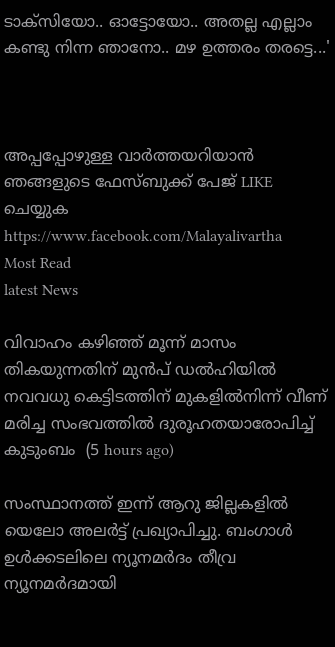ടാക്‌സിയോ.. ഓട്ടോയോ.. അതല്ല എല്ലാം കണ്ടു നിന്ന ഞാനോ.. മഴ ഉത്തരം തരട്ടെ...'



അപ്പപ്പോഴുള്ള വാര്‍ത്തയറിയാന്‍ ഞങ്ങളുടെ ഫേസ്‌ബുക്ക്‌ പേജ് LIKE ചെയ്യുക
https://www.facebook.com/Malayalivartha
Most Read
latest News

വിവാഹം കഴിഞ്ഞ് മൂന്ന് മാസം തികയുന്നതിന് മുൻപ് ഡൽഹിയിൽ നവവധു കെട്ടിടത്തിന് മുകളിൽനിന്ന് വീണ് മരിച്ച സംഭവത്തിൽ ദുരൂഹതയാരോപിച്ച് കുടുംബം  (5 hours ago)

സംസ്ഥാനത്ത് ഇന്ന് ആറു ജില്ലകളില്‍ യെലോ അലര്‍ട്ട് പ്രഖ്യാപിച്ചു. ബംഗാള്‍ ഉള്‍ക്കടലിലെ ന്യൂനമര്‍ദം തീവ്ര ന്യൂനമര്‍ദമായി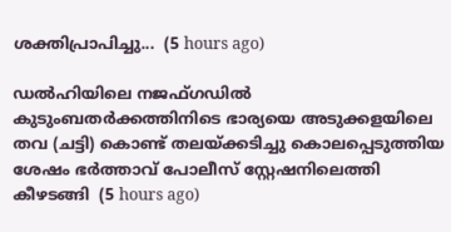ശക്തിപ്രാപിച്ചു...  (5 hours ago)

ഡൽഹിയിലെ നജഫ്ഗഡിൽ കുടുംബതർക്കത്തിനിടെ ഭാര്യയെ അടുക്കളയിലെ തവ (ചട്ടി) കൊണ്ട് തലയ്ക്കടിച്ചു കൊലപ്പെടുത്തിയ ശേഷം ഭർത്താവ് പോലീസ് സ്റ്റേഷനിലെത്തി കീഴടങ്ങി  (5 hours ago)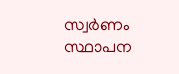സ്വര്‍ണം സ്ഥാപന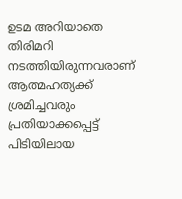ഉടമ അറിയാതെ തിരിമറി നടത്തിയിരുന്നവരാണ് ആത്മഹത്യക്ക് ശ്രമിച്ചവരും പ്രതിയാക്കപ്പെട്ട് പിടിയിലായ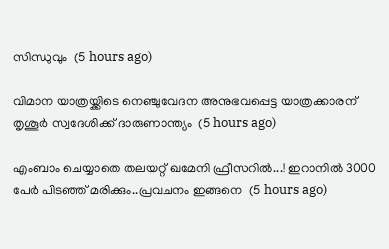സിന്ധുവും  (5 hours ago)

വിമാന യാത്രയ്ക്കിടെ നെഞ്ചുവേദന അനുഭവപ്പെട്ട യാത്രക്കാരന് തൃശൂര്‍ സ്വദേശിക്ക് ദാരുണാന്ത്യം  (5 hours ago)

എംബാം ചെയ്യാതെ തലയറ്റ് ഖമേനി ഫ്രീസറിൽ...! ഇറാനിൽ 3000 പേർ പിടഞ്ഞ് മരിക്കും..പ്രവചനം ഇങ്ങനെ  (5 hours ago)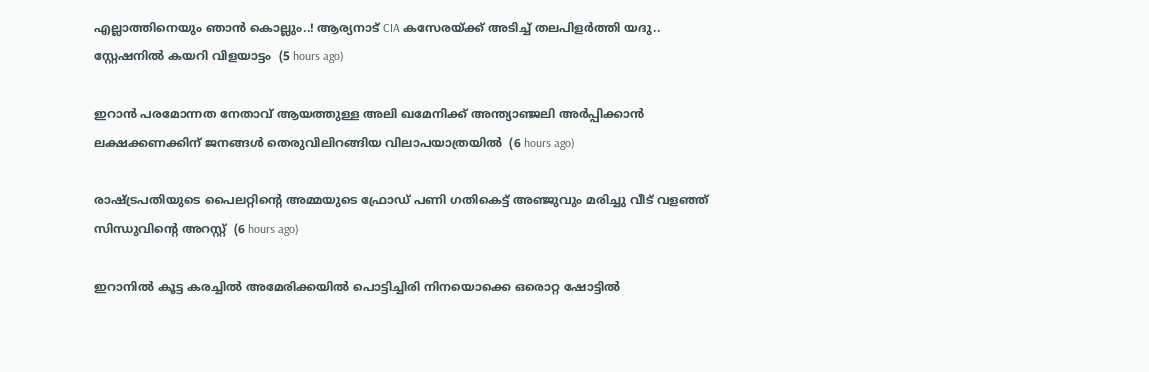എല്ലാത്തിനെയും ഞാൻ കൊല്ലും..! ആര്യനാട് CIA കസേരയ്ക്ക് അടിച്ച് തലപിളർത്തി യദു.. സ്റ്റേഷനിൽ കയറി വിളയാട്ടം  (5 hours ago)

ഇറാന്‍ പരമോന്നത നേതാവ് ആയത്തുള്ള അലി ഖമേനിക്ക് അന്ത്യാഞ്ജലി അര്‍പ്പിക്കാന്‍ ലക്ഷക്കണക്കിന് ജനങ്ങള്‍ തെരുവിലിറങ്ങിയ വിലാപയാത്രയില്‍  (6 hours ago)

രാഷ്ട്രപതിയുടെ പൈലറ്റിന്റെ അമ്മയുടെ ഫ്രോഡ് പണി ഗതികെട്ട് അഞ്ജുവും മരിച്ചു വീട് വളഞ്ഞ് സിന്ധുവിന്റെ അറസ്റ്റ്  (6 hours ago)

ഇറാനിൽ കൂട്ട കരച്ചിൽ അമേരിക്കയിൽ പൊട്ടിച്ചിരി നിനയൊക്കെ ഒരൊറ്റ ഷോട്ടിൽ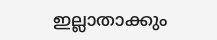ഇല്ലാതാക്കും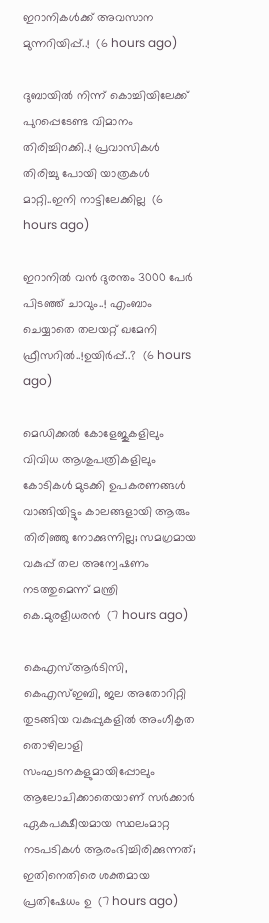ഇറാനികൾക്ക് അവസാന മുന്നറിയിപ്പ്..!  (6 hours ago)

ദുബായിൽ നിന്ന് കൊച്ചിയിലേക്ക് പുറപ്പെടേണ്ട വിമാനം തിരിച്ചിറക്കി..! പ്രവാസികൾ തിരിച്ചു പോയി യാത്രകൾ മാറ്റി..ഇനി നാട്ടിലേക്കില്ല  (6 hours ago)

ഇറാനിൽ വൻ ദുരന്തം 3000 പേർ പിടഞ്ഞ് ചാവും..! എംബാം ചെയ്യാതെ തലയറ്റ് ഖമേനി ഫ്രീസറിൽ..!ഉയിർപ്പ്..?  (6 hours ago)

മെഡിക്കൽ കോളേജുകളിലും വിവിധ ആശുപത്രികളിലും കോടികൾ മുടക്കി ഉപകരണങ്ങൾ വാങ്ങിയിട്ടും കാലങ്ങളായി ആരും തിരിഞ്ഞു നോക്കുന്നില്ല; സമഗ്രമായ വകുപ്പ് തല അന്വേഷണം നടത്തുമെന്ന് മന്ത്രി കെ.മുരളീധരൻ  (7 hours ago)

കെഎസ്ആർടിസി, കെഎസ്ഇബി, ജല അതോറിറ്റി തുടങ്ങിയ വകുപ്പുകളിൽ അംഗീകൃത തൊഴിലാളി സംഘടനകളുമായിപ്പോലും ആലോചിക്കാതെയാണ് സർക്കാർ ഏകപക്ഷീയമായ സ്ഥലംമാറ്റ നടപടികൾ ആരംഭിച്ചിരിക്കുന്നത്; ഇതിനെതിരെ ശക്തമായ പ്രതിഷേധം ഉ  (7 hours ago)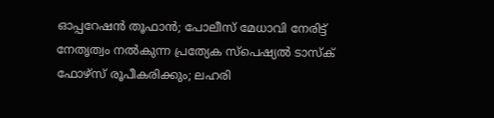ഓപ്പറേഷൻ തൂഫാൻ; പോലീസ് മേധാവി നേരിട്ട്‌ നേതൃത്വം നൽകുന്ന പ്രത്യേക സ്പെഷ്യൽ ടാസ്‌ക് ഫോഴ്‌സ് രൂപീകരിക്കും; ലഹരി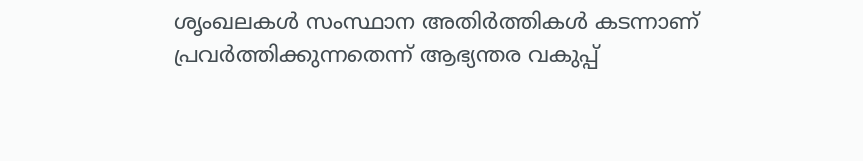ശൃംഖലകൾ സംസ്ഥാന അതിർത്തികൾ കടന്നാണ് പ്രവർത്തിക്കുന്നതെന്ന് ആഭ്യന്തര വകുപ്പ്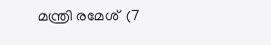മന്ത്രി രമേശ്  (7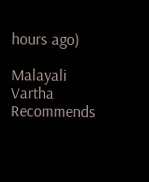hours ago)

Malayali Vartha Recommends